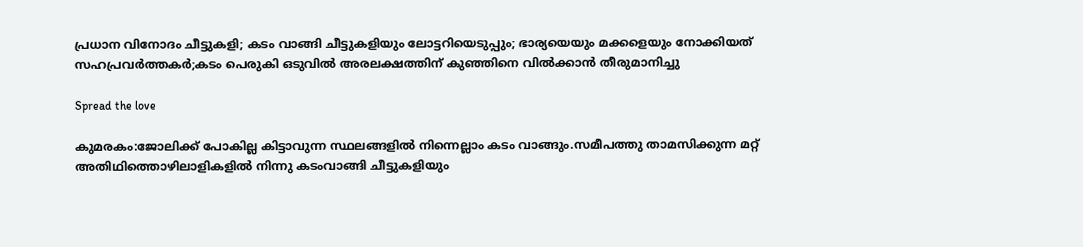പ്രധാന വിനോദം ചീട്ടുകളി; കടം വാങ്ങി ചീട്ടുകളിയും ലോട്ടറിയെടുപ്പും; ഭാര്യയെയും മക്കളെയും നോക്കിയത് സഹപ്രവർത്തകർ;കടം പെരുകി ഒടുവിൽ അരലക്ഷത്തിന്‌ കുഞ്ഞിനെ വിൽക്കാൻ തീരുമാനിച്ചു

Spread the love

കുമരകം:ജോലിക്ക് പോകില്ല കിട്ടാവുന്ന സ്ഥലങ്ങളിൽ നിന്നെല്ലാം കടം വാങ്ങും.സമീപത്തു താമസിക്കുന്ന മറ്റ് അതിഥിത്തൊഴിലാളികളിൽ നിന്നു കടംവാങ്ങി ചീട്ടുകളിയും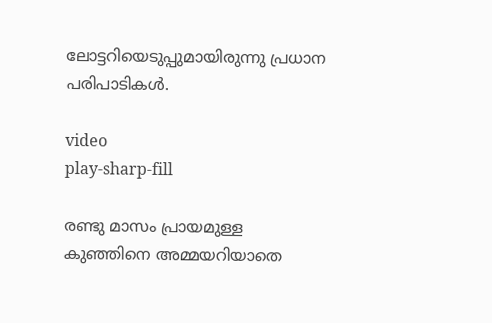ലോട്ടറിയെടുപ്പുമായിരുന്നു പ്രധാന പരിപാടികൾ.

video
play-sharp-fill

രണ്ടു മാസം പ്രായമുള്ള കുഞ്ഞിനെ അമ്മയറിയാതെ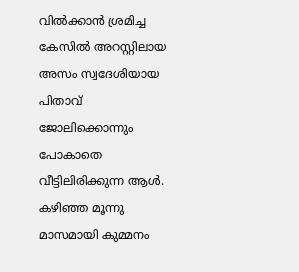വിൽക്കാൻ ശ്രമിച്ച കേസിൽ അറസ്റ്റിലായ അസം സ്വദേശിയായ പിതാവ് ജോലിക്കൊന്നും പോകാതെ വീട്ടിലിരിക്കുന്ന ആൾ.
കഴിഞ്ഞ മൂന്നു മാസമായി കുമ്മനം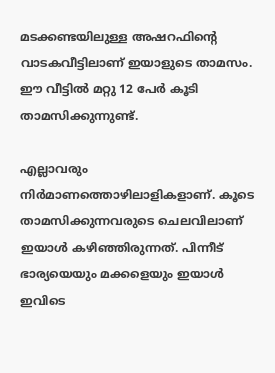മടക്കണ്ടയിലുള്ള അഷറഫിന്റെ വാടകവീട്ടിലാണ് ഇയാളുടെ താമസം. ഈ വീട്ടിൽ മറ്റു 12 പേർ കൂടി താമസിക്കുന്നുണ്ട്.

എല്ലാവരും നിർമാണത്തൊഴിലാളികളാണ്. കൂടെ താമസിക്കുന്നവരുടെ ചെലവിലാണ് ഇയാൾ കഴിഞ്ഞിരുന്നത്. പിന്നീട് ഭാര്യയെയും മക്കളെയും ഇയാൾ ഇവിടെ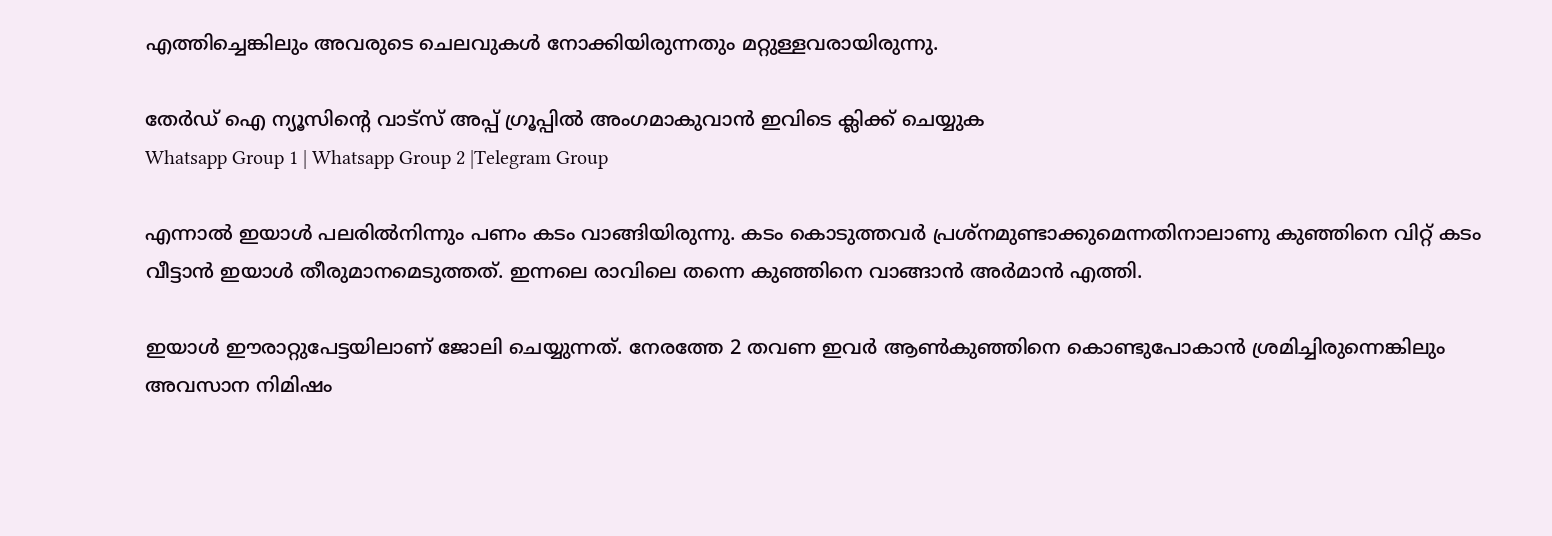എത്തിച്ചെങ്കിലും അവരുടെ ചെലവുകൾ നോക്കിയിരുന്നതും മറ്റുള്ളവരായിരുന്നു.

തേർഡ് ഐ ന്യൂസിന്റെ വാട്സ് അപ്പ് ഗ്രൂപ്പിൽ അംഗമാകുവാൻ ഇവിടെ ക്ലിക്ക് ചെയ്യുക
Whatsapp Group 1 | Whatsapp Group 2 |Telegram Group

എന്നാൽ ഇയാൾ പലരിൽനിന്നും പണം കടം വാങ്ങിയിരുന്നു. കടം കൊടുത്തവർ പ്രശ്നമുണ്ടാക്കുമെന്നതിനാലാണു കുഞ്ഞിനെ വിറ്റ് കടം വീട്ടാൻ ഇയാൾ തീരുമാനമെടുത്തത്. ഇന്നലെ രാവിലെ തന്നെ കുഞ്ഞിനെ വാങ്ങാൻ അർമാൻ എത്തി.

ഇയാൾ ഈരാറ്റുപേട്ടയിലാണ് ജോലി ചെയ്യുന്നത്. നേരത്തേ 2 തവണ ഇവർ ആൺകുഞ്ഞിനെ കൊണ്ടുപോകാൻ ശ്രമിച്ചിരുന്നെങ്കിലും അവസാന നിമിഷം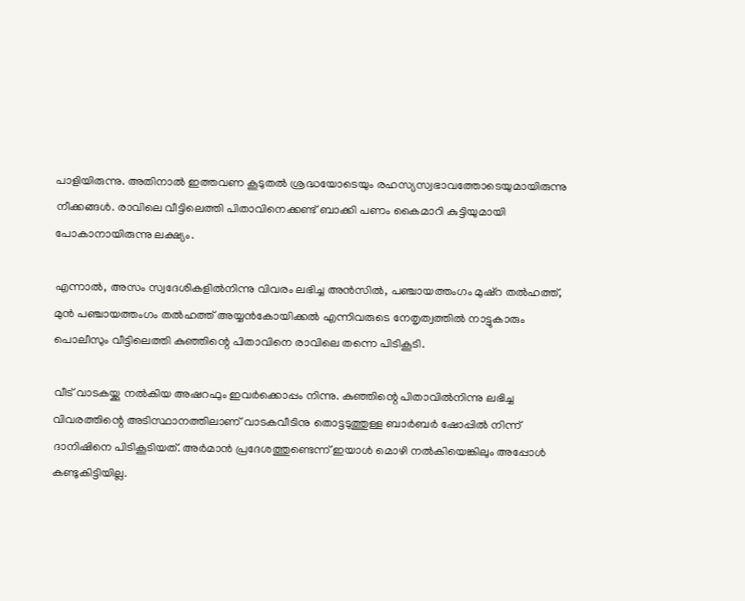പാളിയിരുന്നു. അതിനാൽ ഇത്തവണ കൂടുതൽ ശ്രദ്ധയോടെയും രഹസ്യസ്വഭാവത്തോടെയുമായിരുന്നു നീക്കങ്ങൾ. രാവിലെ വീട്ടിലെത്തി പിതാവിനെക്കണ്ട് ബാക്കി പണം കൈമാറി കുട്ടിയുമായി പോകാനായിരുന്നു ലക്ഷ്യം.

എന്നാൽ, അസം സ്വദേശികളിൽനിന്നു വിവരം ലഭിച്ച അൻസിൽ, പഞ്ചായത്തംഗം മുഷ്റ തൽഹത്ത്, മുൻ പഞ്ചായത്തംഗം തൽഹത്ത് അയ്യൻകോയിക്കൽ എന്നിവരുടെ നേതൃത്വത്തിൽ നാട്ടുകാരും പൊലീസും വീട്ടിലെത്തി കുഞ്ഞിന്റെ പിതാവിനെ രാവിലെ തന്നെ പിടികൂടി.

വീട് വാടകയ്ക്കു നൽകിയ അഷറഫും ഇവർക്കൊപ്പം നിന്നു. കുഞ്ഞിന്റെ പിതാവിൽനിന്നു ലഭിച്ച വിവരത്തിന്റെ അടിസ്ഥാനത്തിലാണ് വാടകവീടിനു തൊട്ടടുത്തുള്ള ബാർബർ ഷോപ്പിൽ നിന്ന് ദാനിഷിനെ പിടികൂടിയത്. അർമാൻ പ്രദേശത്തുണ്ടെന്ന് ഇയാൾ മൊഴി നൽകിയെങ്കിലും അപ്പോൾ കണ്ടുകിട്ടിയില്ല.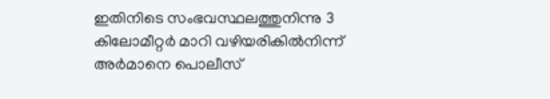ഇതിനിടെ സംഭവസ്ഥലത്തുനിന്നു 3 കിലോമീറ്റർ മാറി വഴിയരികിൽനിന്ന് അർമാനെ പൊലീസ്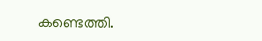കണ്ടെത്തി.